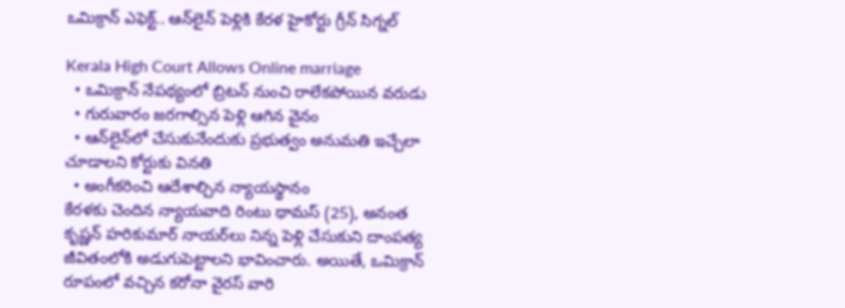ఒమిక్రాన్ ఎఫెక్ట్.. ఆన్‌లైన్ పెళ్లికి కేరళ హైకోర్టు గ్రీన్ సిగ్నల్

Kerala High Court Allows Online marriage
  • ఒమిక్రాన్ నేపథ్యంలో బ్రిటన్ నుంచి రాలేకపోయిన వరుడు
  • గురువారం జరగాల్సిన పెళ్లి ఆగిన వైనం
  • ఆన్‌లైన్‌లో చేసుకునేందుకు ప్రభుత్వం అనుమతి ఇచ్చేలా చూడాలని కోర్టుకు వినతి
  • అంగీకరించి ఆదేశాల్చిన న్యాయస్థానం
కేరళకు చెందిన న్యాయవాది రింటు థామస్ (25), అనంత కృష్ణన్ హరికుమార్ నాయర్‌లు నిన్న పెళ్లి చేసుకుని దాంపత్య జీవితంలోకి అడుగుపెట్టాలని భావించారు. అయితే, ఒమిక్రాన్ రూపంలో వచ్చిన కరోనా వైరస్ వారి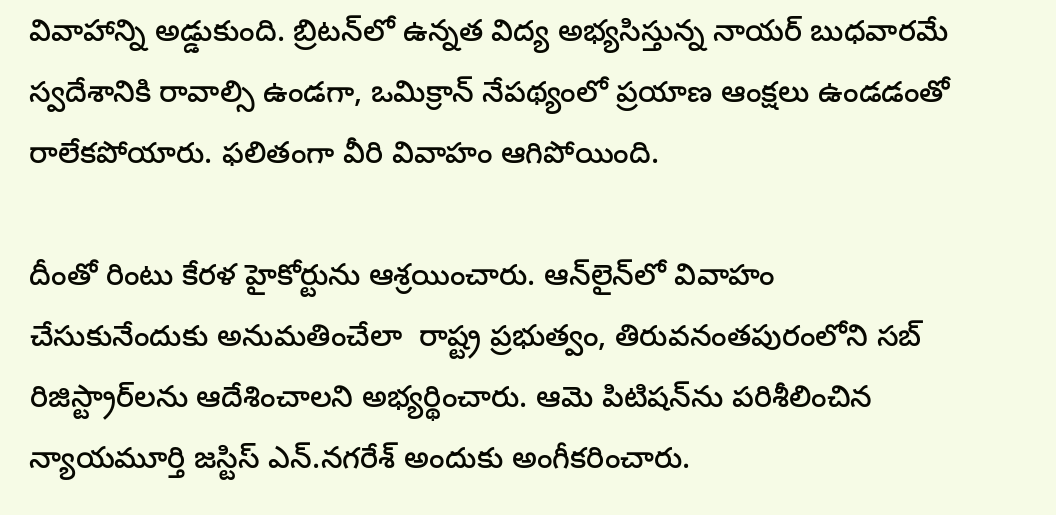వివాహాన్ని అడ్డుకుంది. బ్రిటన్‌లో ఉన్నత విద్య అభ్యసిస్తున్న నాయర్ బుధవారమే స్వదేశానికి రావాల్సి ఉండగా, ఒమిక్రాన్ నేపథ్యంలో ప్రయాణ ఆంక్షలు ఉండడంతో రాలేకపోయారు. ఫలితంగా వీరి వివాహం ఆగిపోయింది.

దీంతో రింటు కేరళ హైకోర్టును ఆశ్రయించారు. ఆన్‌లైన్‌లో వివాహం చేసుకునేందుకు అనుమతించేలా  రాష్ట్ర ప్రభుత్వం, తిరువనంతపురంలోని సబ్ రిజిస్ట్రార్‌లను ఆదేశించాలని అభ్యర్థించారు. ఆమె పిటిషన్‌ను పరిశీలించిన న్యాయమూర్తి జస్టిస్ ఎన్.నగరేశ్ అందుకు అంగీకరించారు.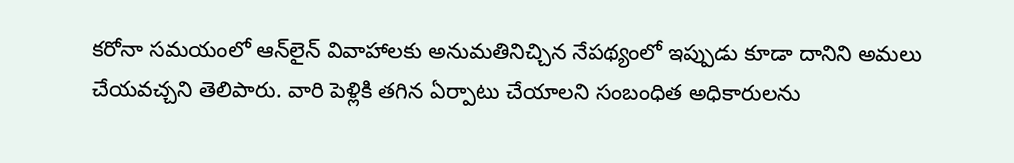కరోనా సమయంలో ఆన్‌లైన్ వివాహాలకు అనుమతినిచ్చిన నేపథ్యంలో ఇప్పుడు కూడా దానిని అమలు చేయవచ్చని తెలిపారు. వారి పెళ్లికి తగిన ఏర్పాటు చేయాలని సంబంధిత అధికారులను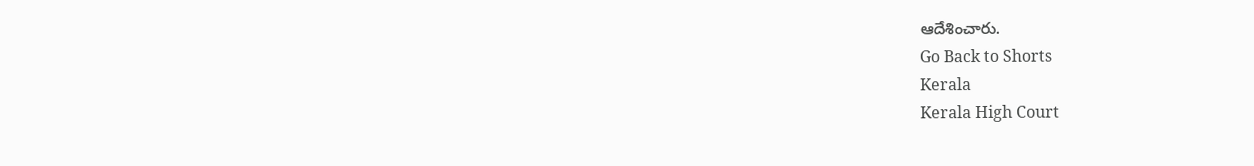ఆదేశించారు.
Go Back to Shorts
Kerala
Kerala High Court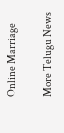Online Marriage

More Telugu News